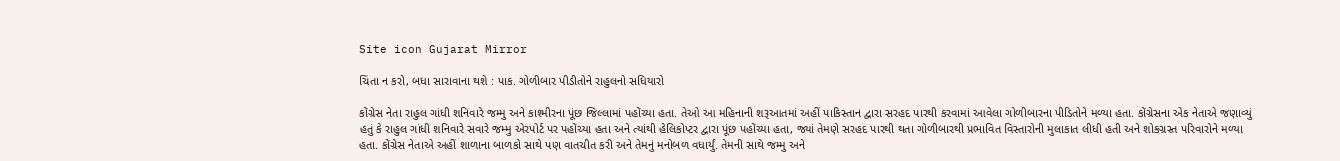Site icon Gujarat Mirror

ચિંતા ન કરો, બધા સારાવાના થશે : પાક. ગોળીબાર પીડીતોને રાહુલનો સધિયારો

કોંગ્રેસ નેતા રાહુલ ગાંધી શનિવારે જમ્મુ અને કાશ્મીરના પૂંછ જિલ્લામાં પહોંચ્યા હતા. તેઓ આ મહિનાની શરૂઆતમાં અહીં પાકિસ્તાન દ્વારા સરહદ પારથી કરવામાં આવેલા ગોળીબારના પીડિતોને મળ્યા હતા. કોંગ્રેસના એક નેતાએ જણાવ્યું હતું કે રાહુલ ગાંધી શનિવારે સવારે જમ્મુ એરપોર્ટ પર પહોંચ્યા હતા અને ત્યાંથી હેલિકોપ્ટર દ્વારા પૂંછ પહોંચ્યા હતા, જ્યાં તેમણે સરહદ પારથી થતા ગોળીબારથી પ્રભાવિત વિસ્તારોની મુલાકાત લીધી હતી અને શોકગ્રસ્ત પરિવારોને મળ્યા હતા. કોંગ્રેસ નેતાએ અહીં શાળાના બાળકો સાથે પણ વાતચીત કરી અને તેમનું મનોબળ વધાર્યું. તેમની સાથે જમ્મુ અને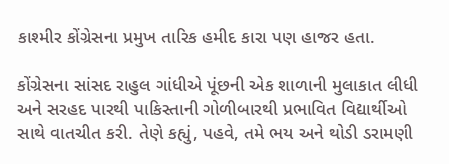કાશ્મીર કોંગ્રેસના પ્રમુખ તારિક હમીદ કારા પણ હાજર હતા.

કોંગ્રેસના સાંસદ રાહુલ ગાંધીએ પૂંછની એક શાળાની મુલાકાત લીધી અને સરહદ પારથી પાકિસ્તાની ગોળીબારથી પ્રભાવિત વિદ્યાર્થીઓ સાથે વાતચીત કરી. તેણે કહ્યું, પહવે, તમે ભય અને થોડી ડરામણી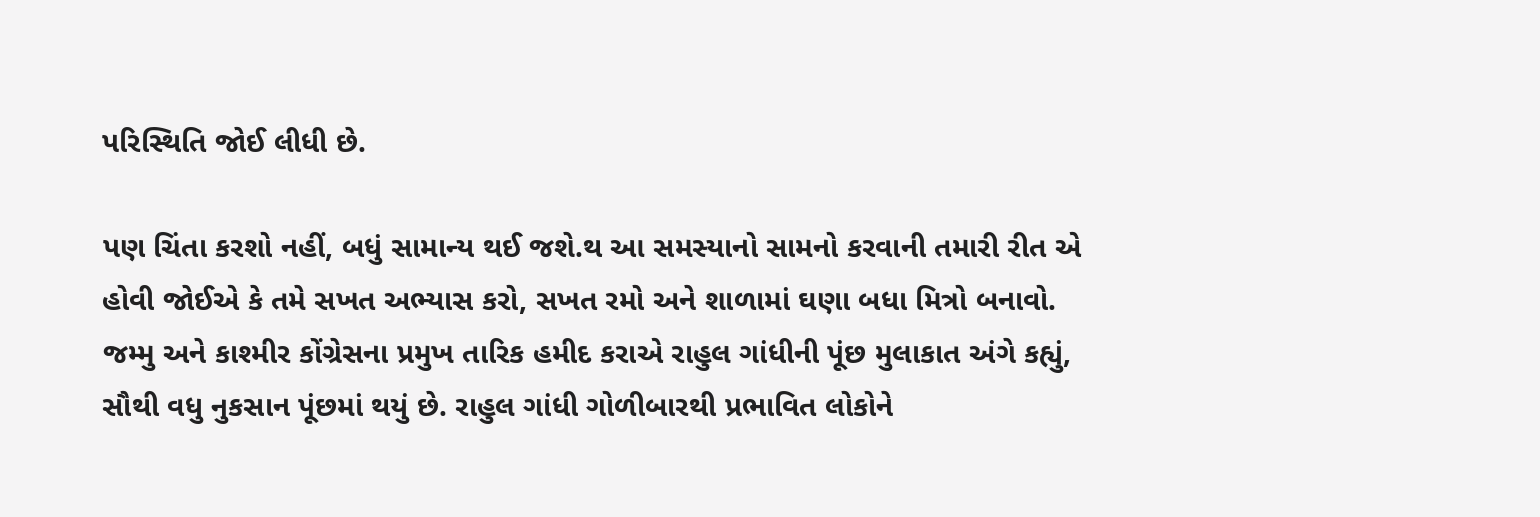પરિસ્થિતિ જોઈ લીધી છે.

પણ ચિંતા કરશો નહીં, બધું સામાન્ય થઈ જશે.થ આ સમસ્યાનો સામનો કરવાની તમારી રીત એ હોવી જોઈએ કે તમે સખત અભ્યાસ કરો, સખત રમો અને શાળામાં ઘણા બધા મિત્રો બનાવો. જમ્મુ અને કાશ્મીર કોંગ્રેસના પ્રમુખ તારિક હમીદ કરાએ રાહુલ ગાંધીની પૂંછ મુલાકાત અંગે કહ્યું, સૌથી વધુ નુકસાન પૂંછમાં થયું છે. રાહુલ ગાંધી ગોળીબારથી પ્રભાવિત લોકોને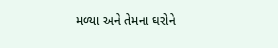મળ્યા અને તેમના ઘરોને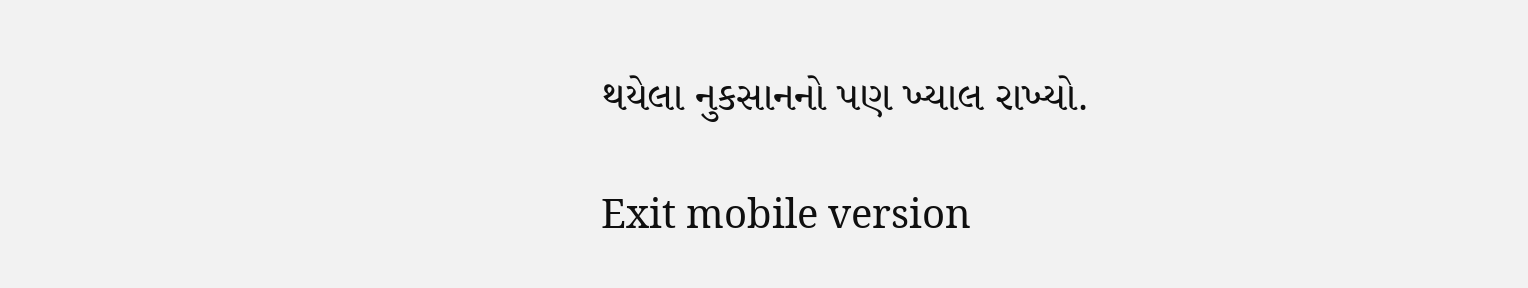થયેલા નુકસાનનો પણ ખ્યાલ રાખ્યો.

Exit mobile version